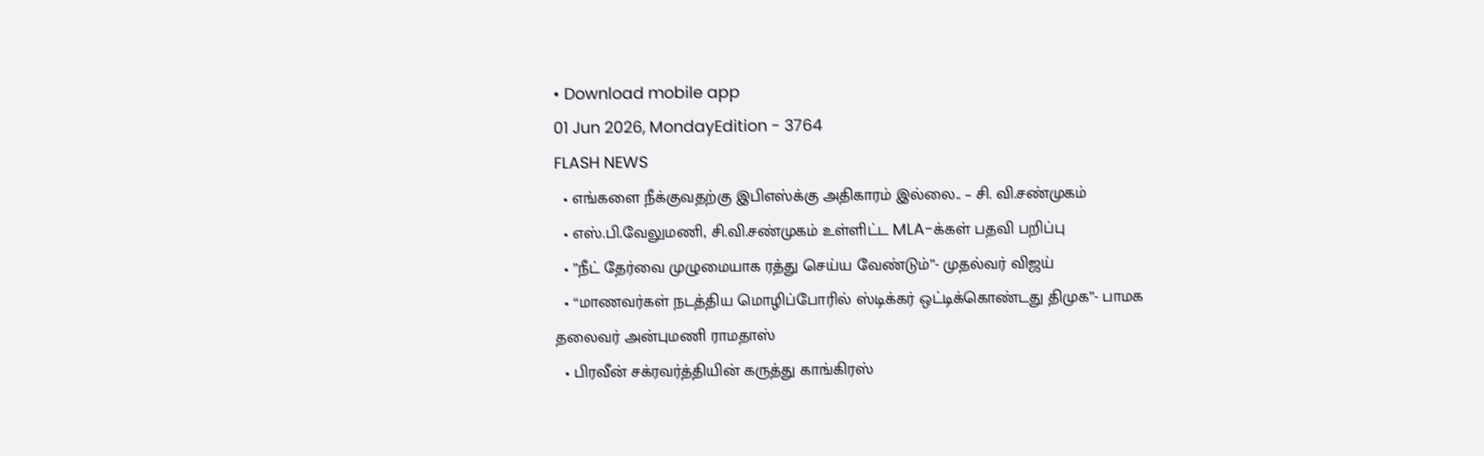• Download mobile app
01 Jun 2026, MondayEdition - 3764
FLASH NEWS
  • எங்களை நீக்குவதற்கு இபிஎஸ்க்கு அதிகாரம் இல்லை.. – சி. வி.சண்முகம்
  • எஸ்.பி.வேலுமணி, சி.வி.சண்முகம் உள்ளிட்ட MLA-க்கள் பதவி பறிப்பு
  • ”நீட் தேர்வை முழுமையாக ரத்து செய்ய வேண்டும்”- முதல்வர் விஜய்
  • “மாணவர்கள் நடத்திய மொழிப்போரில் ஸ்டிக்கர் ஒட்டிக்கொண்டது திமுக”- பாமக தலைவர் அன்புமணி ராமதாஸ்
  • பிரவீன் சக்ரவர்த்தியின் கருத்து காங்கிரஸ்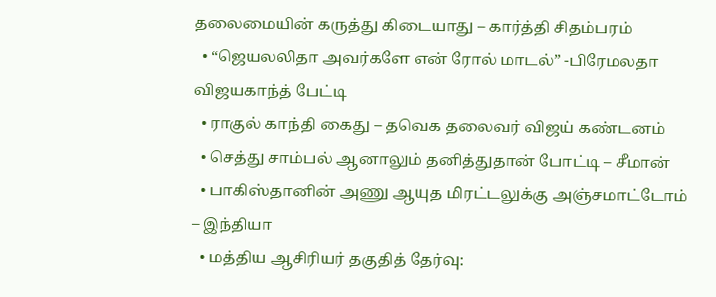தலைமையின் கருத்து கிடையாது – கார்த்தி சிதம்பரம்
  • “ஜெயலலிதா அவர்களே என் ரோல் மாடல்” -பிரேமலதா விஜயகாந்த் பேட்டி
  • ராகுல் காந்தி கைது – தவெக தலைவர் விஜய் கண்டனம்
  • செத்து சாம்பல் ஆனாலும் தனித்துதான் போட்டி – சீமான்
  • பாகிஸ்தானின் அணு ஆயுத மிரட்டலுக்கு அஞ்சமாட்டோம் – இந்தியா
  • மத்திய ஆசிரியர் தகுதித் தேர்வு: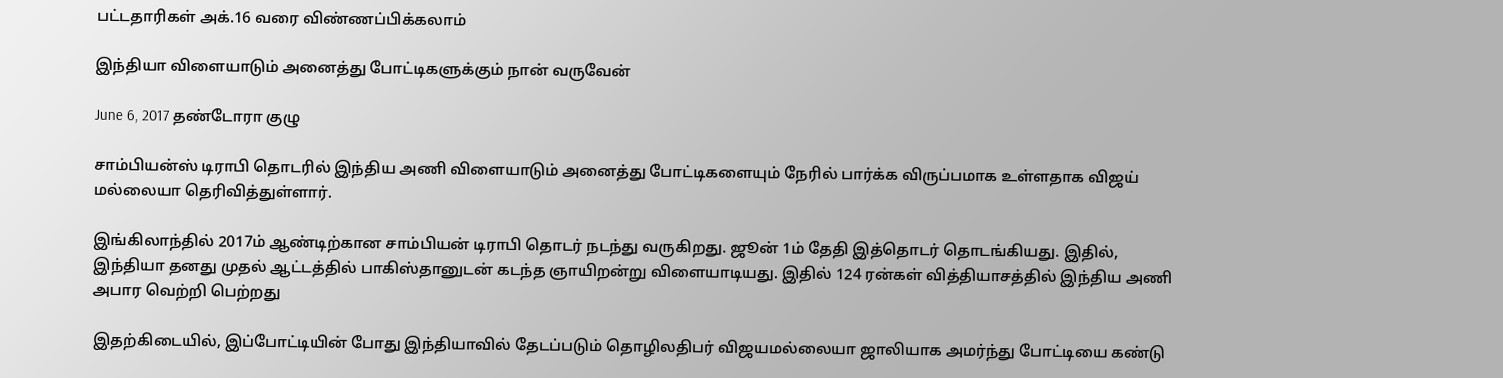பட்டதாரிகள் அக்.16 வரை விண்ணப்பிக்கலாம்

இந்தியா விளையாடும் அனைத்து போட்டிகளுக்கும் நான் வருவேன்

June 6, 2017 தண்டோரா குழு

சாம்பியன்ஸ் டிராபி தொடரில் இந்திய அணி விளையாடும் அனைத்து போட்டிகளையும் நேரில் பார்க்க விருப்பமாக உள்ளதாக விஜய் மல்லையா தெரிவித்துள்ளார்.

இங்கிலாந்தில் 2017ம் ஆண்டிற்கான சாம்பியன் டிராபி தொடர் நடந்து வருகிறது. ஜூன் 1ம் தேதி இத்தொடர் தொடங்கியது. இதில், இந்தியா தனது முதல் ஆட்டத்தில் பாகிஸ்தானுடன் கடந்த ஞாயிறன்று விளையாடியது. இதில் 124 ரன்கள் வித்தியாசத்தில் இந்திய அணி அபார வெற்றி பெற்றது

இதற்கிடையில், இப்போட்டியின் போது இந்தியாவில் தேடப்படும் தொழிலதிபர் விஜயமல்லையா ஜாலியாக அமர்ந்து போட்டியை கண்டு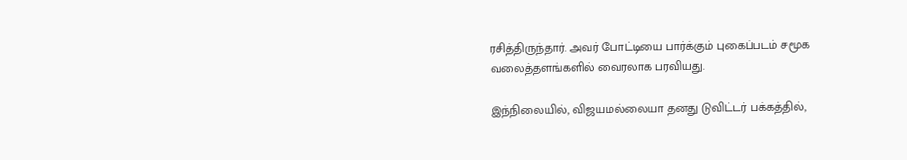ரசித்திருந்தார். அவர் போட்டியை பார்க்கும் புகைப்படம் சமூக வலைத்தளங்களில் வைரலாக பரவியது.

இந்நிலையில், விஜயமல்லையா தனது டுவிட்டர் பக்கத்தில்,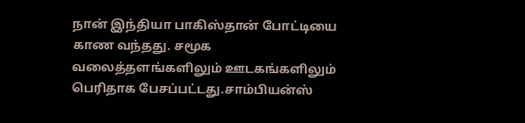நான் இந்தியா பாகிஸ்தான் போட்டியை காண வந்தது. சமூக வலைத்தளங்களிலும் ஊடகங்களிலும் பெரிதாக பேசப்பட்டது.சாம்பியன்ஸ்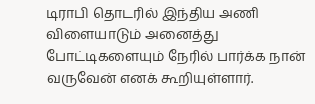டிராபி தொடரில் இந்திய அணி விளையாடும் அனைத்து போட்டிகளையும் நேரில் பார்க்க நான் வருவேன் எனக் கூறியுள்ளார்.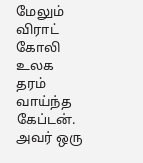மேலும் விராட் கோலி உலக தரம் வாய்ந்த கேப்டன். அவர் ஒரு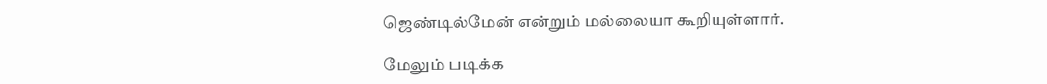ஜெண்டில்மேன் என்றும் மல்லையா கூறியுள்ளார்.

மேலும் படிக்க